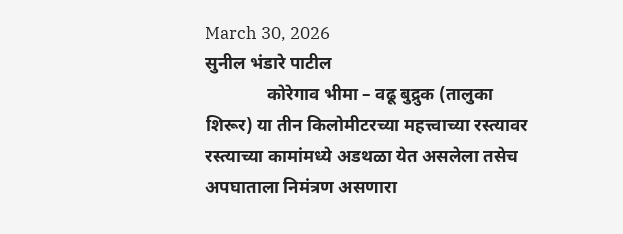March 30, 2026
सुनील भंडारे पाटील
              कोरेगाव भीमा – वढू बुद्रुक (तालुका शिरूर) या तीन किलोमीटरच्या महत्त्वाच्या रस्त्यावर रस्त्याच्या कामांमध्ये अडथळा येत असलेला तसेच अपघाताला निमंत्रण असणारा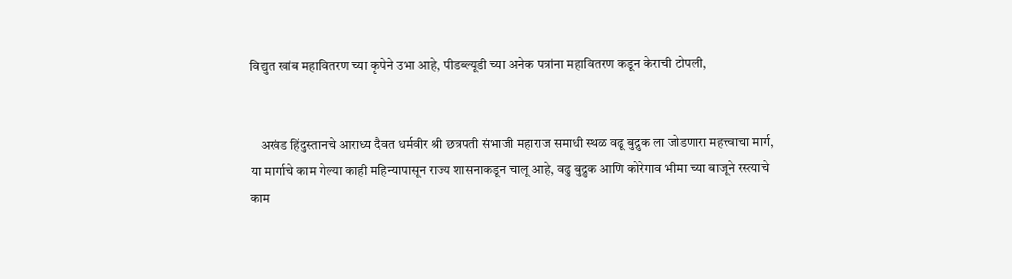विद्युत खांब महावितरण च्या कृपेने उभा आहे, पीडब्ल्यूडी च्या अनेक पत्रांना महावितरण कडून केराची टोपली,


    अखंड हिंदुस्तानचे आराध्य दैवत धर्मवीर श्री छत्रपती संभाजी महाराज समाधी स्थळ वढू बुद्रुक ला जोडणारा महत्त्वाचा मार्ग, या मार्गाचे काम गेल्या काही महिन्यापासून राज्य शासनाकडून चालू आहे, वढु बुद्रुक आणि कोरेगाव भीमा च्या बाजूने रस्त्याचे काम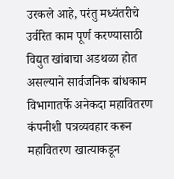उरकले आहे, परंतु मध्यंतरीचे उर्वरित काम पूर्ण करण्यासाठी विद्युत खांबाचा अडथळा होत असल्याने सार्वजनिक बांधकाम विभागातर्फे अनेकदा महावितरण कंपनीशी पत्रव्यवहार करून महावितरण खात्याकडून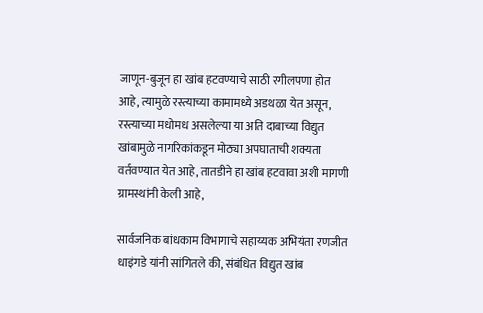जाणून-बुजून हा खांब हटवण्याचे साठी रगीलपणा होत आहे, त्यामुळे रस्त्याच्या कामामध्ये अडथळा येत असून, रस्त्याच्या मधोमध असलेल्या या अति दाबाच्या विद्युत खांबामुळे नागरिकांकडून मोठ्या अपघाताची शक्यता वर्तवण्यात येत आहे, तातडीने हा खांब हटवावा अशी मागणी ग्रामस्थांनी केली आहे,

सार्वजनिक बांधकाम विभागाचे सहाय्यक अभियंता रणजीत धाइंगडे यांनी सांगितले की, संबंधित विद्युत खांब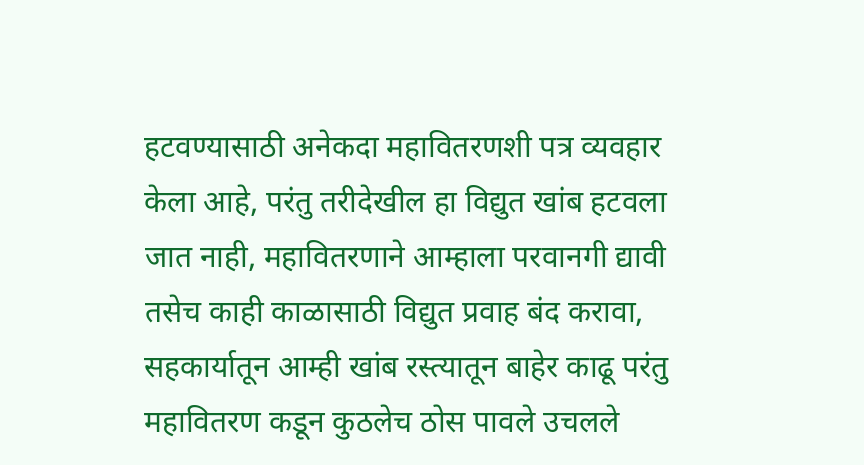हटवण्यासाठी अनेकदा महावितरणशी पत्र व्यवहार केला आहे, परंतु तरीदेखील हा विद्युत खांब हटवला जात नाही, महावितरणाने आम्हाला परवानगी द्यावी तसेच काही काळासाठी विद्युत प्रवाह बंद करावा, सहकार्यातून आम्ही खांब रस्त्यातून बाहेर काढू परंतु महावितरण कडून कुठलेच ठोस पावले उचलले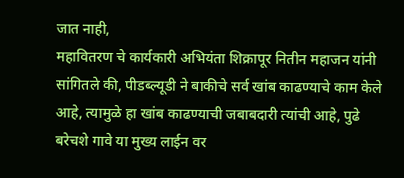जात नाही,
महावितरण चे कार्यकारी अभियंता शिक्रापूर नितीन महाजन यांनी सांगितले की, पीडब्ल्यूडी ने बाकीचे सर्व खांब काढण्याचे काम केले आहे, त्यामुळे हा खांब काढण्याची जबाबदारी त्यांची आहे, पुढे बरेचशे गावे या मुख्य लाईन वर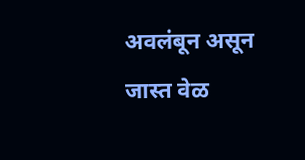अवलंबून असून जास्त वेळ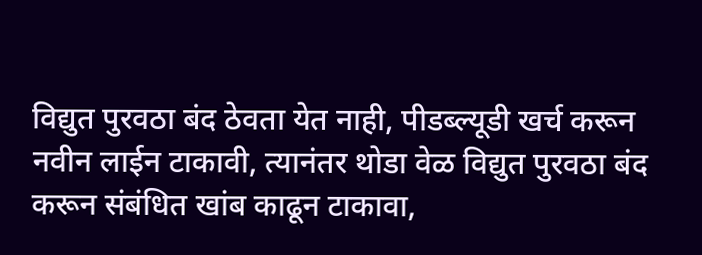विद्युत पुरवठा बंद ठेवता येत नाही, पीडब्ल्यूडी खर्च करून नवीन लाईन टाकावी, त्यानंतर थोडा वेळ विद्युत पुरवठा बंद करून संबंधित खांब काढून टाकावा,